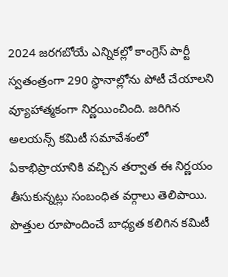2024 జరగబోయే ఎన్నికల్లో కాంగ్రెస్ పార్టీ స్వతంత్రంగా 290 స్థానాల్లోను పోటీ చేయాలని వ్యూహాత్మకంగా నిర్ణయించింది. జరిగిన అలయన్స్ కమిటీ సమావేశంలో ఏకాభిప్రాయానికి వచ్చిన తర్వాత ఈ నిర్ణయం తీసుకున్నట్లు సంబంధిత వర్గాలు తెలిపాయి. పొత్తుల రూపొందించే బాధ్యత కలిగిన కమిటీ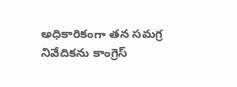అధికారికంగా తన సమగ్ర నివేదికను కాంగ్రెస్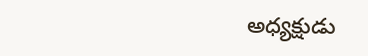అధ్యక్షుడు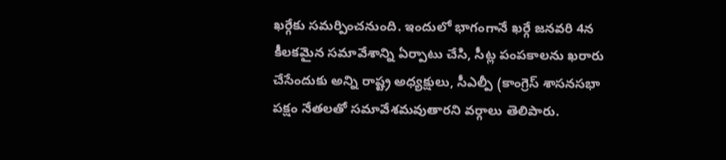ఖర్గేకు సమర్పించనుంది. ఇందులో భాగంగానే ఖర్గే జనవరి 4న కీలకమైన సమావేశాన్ని ఏర్పాటు చేసి, సీట్ల పంపకాలను ఖరారు చేసేందుకు అన్ని రాష్ట్ర అధ్యక్షులు, సీఎల్పీ (కాంగ్రెస్ శాసనసభా పక్షం నేతలతో సమావేశమవుతారని వర్గాలు తెలిపారు.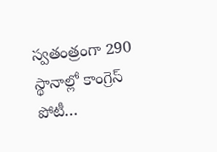స్వతంత్రంగా 290 స్థానాల్లో కాంగ్రెస్ పోటీ…